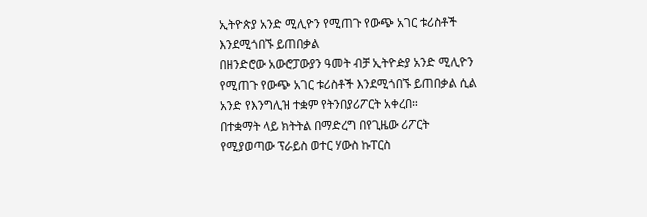ኢትዮጵያ አንድ ሚሊዮን የሚጠጉ የውጭ አገር ቱሪስቶች እንደሚጎበኙ ይጠበቃል
በዘንድሮው አውሮፓውያን ዓመት ብቻ ኢትዮዽያ አንድ ሚሊዮን የሚጠጉ የውጭ አገር ቱሪስቶች እንደሚጎበኙ ይጠበቃል ሲል አንድ የእንግሊዝ ተቋም የትንበያሪፖርት አቀረበ።
በተቋማት ላይ ክትትል በማድረግ በየጊዜው ሪፖርት የሚያወጣው ፕራይስ ወተር ሃውስ ኩፐርስ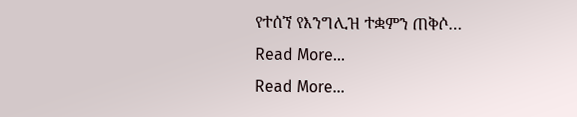የተሰኘ የእንግሊዝ ተቋምን ጠቅሶ…
Read More...
Read More...